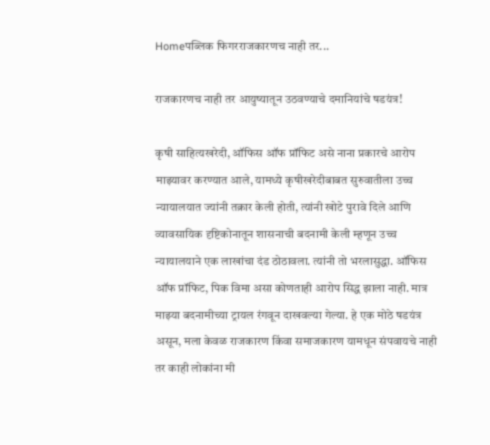Homeपब्लिक फिगरराजकारणच नाही तर...

राजकारणच नाही तर आयुष्यातून उठवण्याचे दमानियांचे षडयंत्र!

कृषी साहित्यखरेदी, ऑफिस ऑफ प्रॉफिट असे नाना प्रकारचे आरोप माझ्यावर करण्यात आले, यामध्ये कृषीखरेदीबाबत सुरुवातीला उच्च न्यायालयात ज्यांनी तक्रार केली होती, त्यांनी खोटे पुरावे दिले आणि व्यावसायिक दृष्टिकोनातून शासनाची बदनामी केली म्हणून उच्च न्यायालयाने एक लाखांचा दंड ठोठावला. त्यांनी तो भरलासुद्धा. ऑफिस ऑफ प्रॉफिट, पिक विमा असा कोणताही आरोप सिद्ध झाला नाही. मात्र माझ्या बदनामीच्या ट्रायल रंगवून दाखवल्या गेल्या. हे एक मोठे षडयंत्र असून, मला केवळ राजकारण किंवा समाजकारण यामधून संपवायचे नाही तर काही लोकांना मी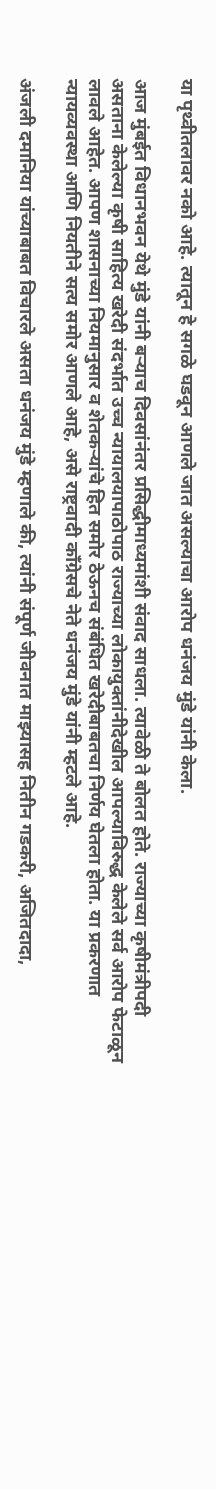या पृथ्वीतलावर नको आहे. त्यातून हे सगळे घडवून आणले जात असल्याचा आरोप धनंजय मुंडे यांनी केला.

आज मुंबईत विधानभवन येथे मुंडे यांनी बऱ्याच दिवसांनंतर प्रसिद्धीमाध्यमांशी संवाद साधला. त्यावेळी ते बोलत होते. राज्याच्या कृषीमंत्रीपदी असताना केलेल्या कृषी साहित्य खरेदी संदर्भात उच्च न्यायालयापाठोपाठ राज्याच्या लोकायुक्तांनीदेखील आपल्याविरुद्ध केलेले सर्व आरोप फेटाळून लावले आहेत. आपण शासनाच्या नियमानुसार व शेतकऱ्यांचे हित समोर ठेऊनच संबंधित खरेदीबाबतचा निर्णय घेतला होता. या प्रकरणात न्यायव्यवस्था आणि नियतीने सत्य समोर आणले आहे, असे राष्ट्रवादी काँग्रेसचे नेते धनंजय मुंडे यांनी म्हटले आहे.

अंजली दमानिया यांच्याबाबत विचारले असता धनंजय मुंडे म्हणाले की, त्यांनी संपूर्ण जीवनात माझ्यासह नितीन गडकरी, अजितदादा,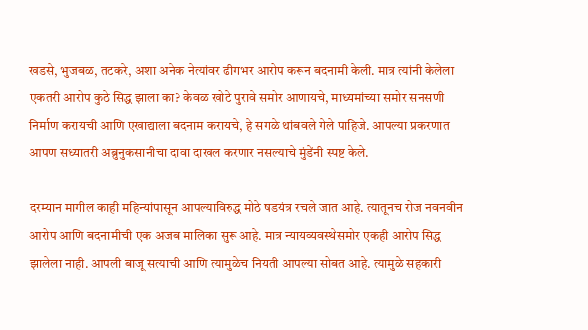खडसे, भुजबळ, तटकरे, अशा अनेक नेत्यांवर ढीगभर आरोप करून बदनामी केली. मात्र त्यांनी केलेला एकतरी आरोप कुठे सिद्ध झाला का? केवळ खोटे पुरावे समोर आणायचे, माध्यमांच्या समोर सनसणी निर्माण करायची आणि एखाद्याला बदनाम करायचे, हे सगळे थांबवले गेले पाहिजे. आपल्या प्रकरणात आपण सध्यातरी अब्रुनुकसानीचा दावा दाखल करणार नसल्याचे मुंडेंनी स्पष्ट केले.

दरम्यान मागील काही महिन्यांपासून आपल्याविरुद्ध मोठे षडयंत्र रचले जात आहे. त्यातूनच रोज नवनवीन आरोप आणि बदनामीची एक अजब मालिका सुरू आहे. मात्र न्यायव्यवस्थेसमोर एकही आरोप सिद्ध झालेला नाही. आपली बाजू सत्याची आणि त्यामुळेच नियती आपल्या सोबत आहे. त्यामुळे सहकारी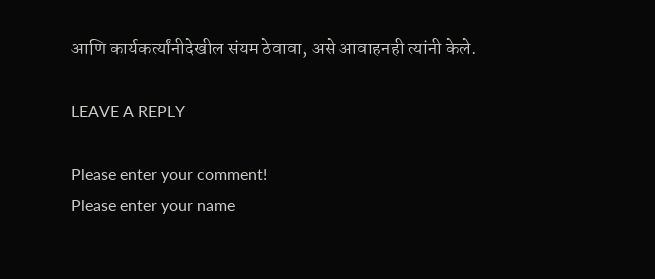आणि कार्यकर्त्यांनीदेखील संयम ठेवावा, असे आवाहनही त्यांनी केले.

LEAVE A REPLY

Please enter your comment!
Please enter your name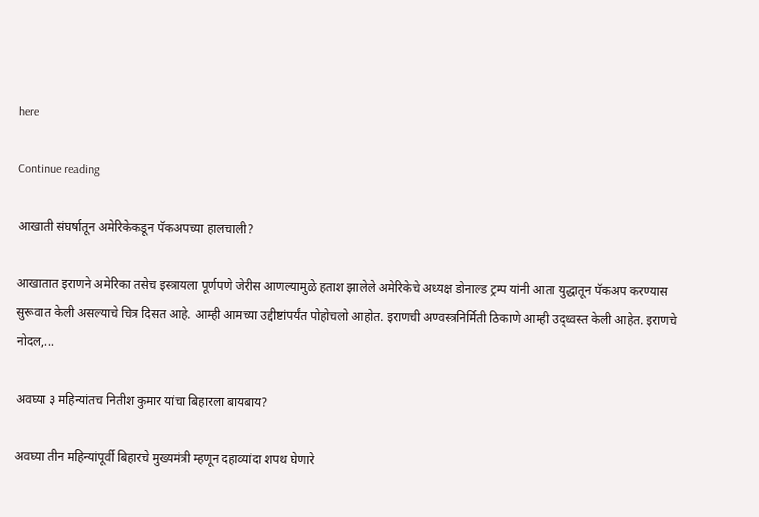here

Continue reading

आखाती संघर्षातून अमेरिकेकडून पॅकअपच्या हालचाली?

आखातात इराणने अमेरिका तसेच इस्त्रायला पूर्णपणे जेरीस आणल्यामुळे हताश झालेले अमेरिकेचे अध्यक्ष डोनाल्ड ट्रम्प यांनी आता युद्धातून पॅकअप करण्यास सुरूवात केली असल्याचे चित्र दिसत आहे. आम्ही आमच्या उद्दीष्टांपर्यंत पोहोचलो आहोत. इराणची अण्वस्त्रनिर्मिती ठिकाणे आम्ही उद्ध्वस्त केली आहेत. इराणचे नोदल,...

अवघ्या ३ महिन्यांतच नितीश कुमार यांचा बिहारला बायबाय?

अवघ्या तीन महिन्यांपूर्वी बिहारचे मुख्यमंत्री म्हणून दहाव्यांदा शपथ घेणारे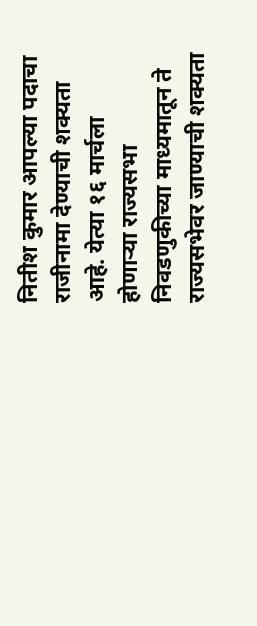नितीश कुमार आपल्या पदाचा राजीनामा देण्याची शक्यता आहे. येत्या १६ मार्चला होणाऱ्या राज्यसभा निवडणुकीच्या माध्यमातून ते राज्यसभेवर जाण्याची शक्यता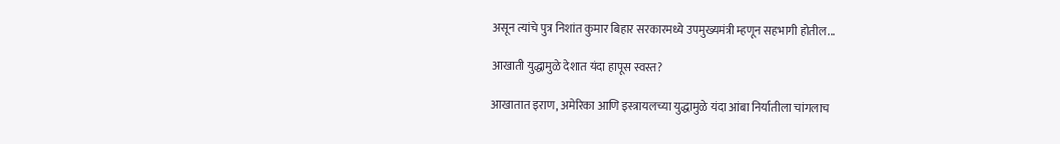असून त्यांचे पुत्र निशांत कुमार बिहार सरकारमध्ये उपमुख्यमंत्री म्हणून सहभागी होतील...

आखाती युद्धामुळे देशात यंदा हापूस स्वस्त?

आखातात इराण, अमेरिका आणि इस्त्रायलच्या युद्धामुळे यंदा आंबा निर्यातीला चांगलाच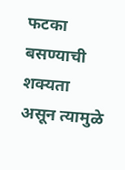फटका बसण्याची शक्यता असून त्यामुळे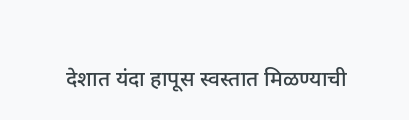देशात यंदा हापूस स्वस्तात मिळण्याची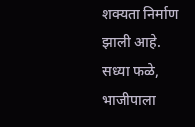शक्यता निर्माण झाली आहे. सध्या फळे, भाजीपाला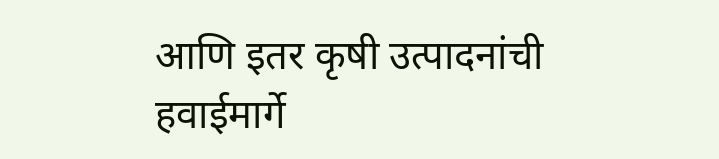आणि इतर कृषी उत्पादनांची हवाईमार्गे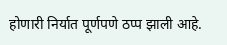होणारी निर्यात पूर्णपणे ठप्प झाली आहे.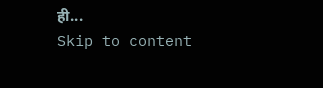ही...
Skip to content